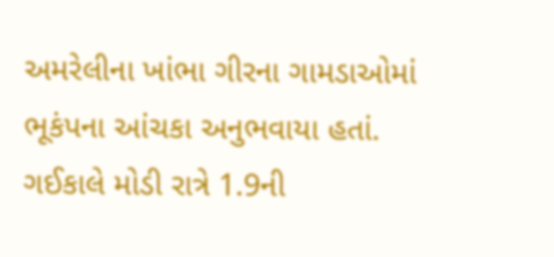અમરેલીના ખાંભા ગીરના ગામડાઓમાં ભૂકંપના આંચકા અનુભવાયા હતાં. ગઈકાલે મોડી રાત્રે 1.9ની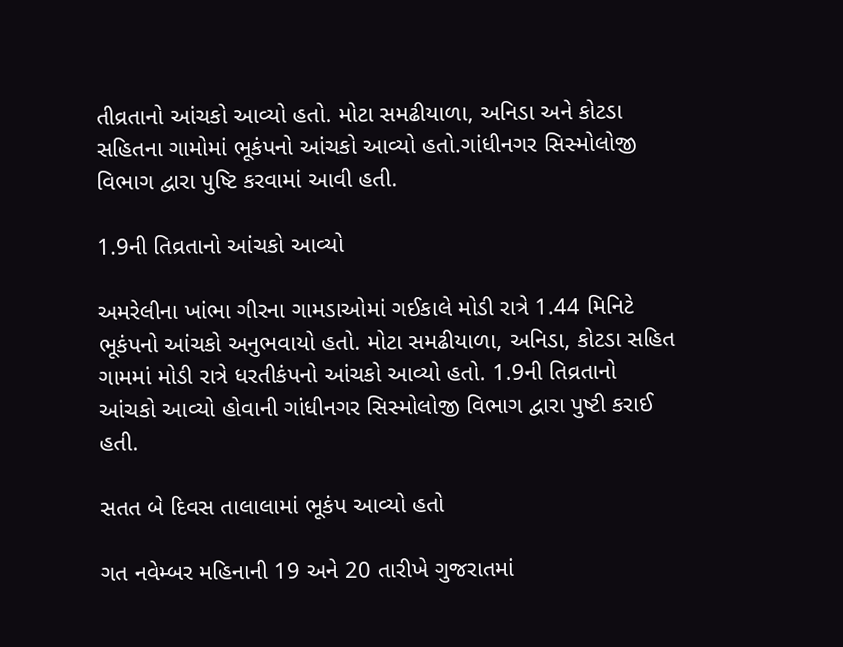તીવ્રતાનો આંચકો આવ્યો હતો. મોટા સમઢીયાળા, અનિડા અને કોટડા સહિતના ગામોમાં ભૂકંપનો આંચકો આવ્યો હતો.ગાંધીનગર સિસ્મોલોજી વિભાગ દ્વારા પુષ્ટિ કરવામાં આવી હતી.

1.9ની તિવ્રતાનો આંચકો આવ્યો

અમરેલીના ખાંભા ગીરના ગામડાઓમાં ગઈકાલે મોડી રાત્રે 1.44 મિનિટે ભૂકંપનો આંચકો અનુભવાયો હતો. મોટા સમઢીયાળા, અનિડા, કોટડા સહિત ગામમાં મોડી રાત્રે ધરતીકંપનો આંચકો આવ્યો હતો. 1.9ની તિવ્રતાનો આંચકો આવ્યો હોવાની ગાંધીનગર સિસ્મોલોજી વિભાગ દ્વારા પુષ્ટી કરાઈ હતી.

સતત બે દિવસ તાલાલામાં ભૂકંપ આવ્યો હતો

ગત નવેમ્બર મહિનાની 19 અને 20 તારીખે ગુજરાતમાં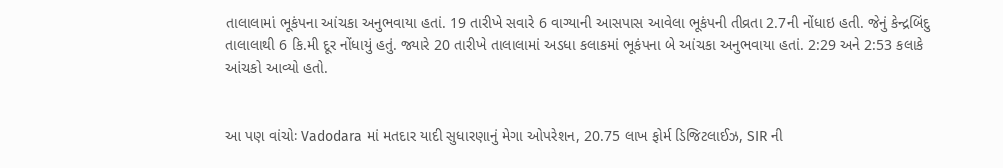તાલાલામાં ભૂકંપના આંચકા અનુભવાયા હતાં. 19 તારીખે સવારે 6 વાગ્યાની આસપાસ આવેલા ભૂકંપની તીવ્રતા 2.7ની નોંધાઇ હતી. જેનું કેન્દ્રબિંદુ તાલાલાથી 6 કિ.મી દૂર નોંધાયું હતું. જ્યારે 20 તારીખે તાલાલામાં અડધા કલાકમાં ભૂકંપના બે આંચકા અનુભવાયા હતાં. 2:29 અને 2:53 કલાકે આંચકો આવ્યો હતો.


આ પણ વાંચોઃ Vadodara માં મતદાર યાદી સુધારણાનું મેગા ઓપરેશન, 20.75 લાખ ફોર્મ ડિજિટલાઈઝ, SIR ની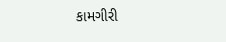કામગીરી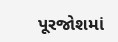પૂરજોશમાં